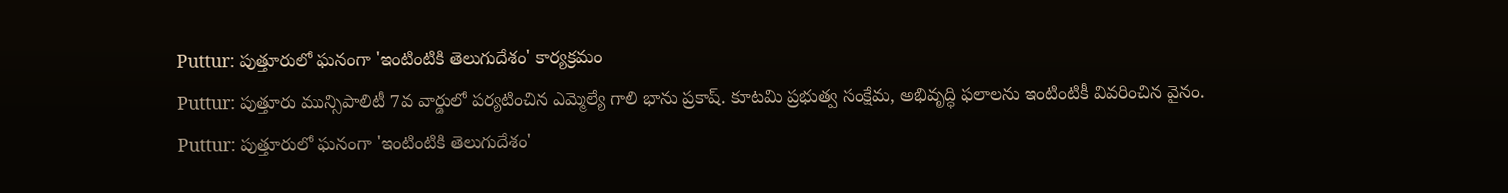Puttur: పుత్తూరులో ఘనంగా 'ఇంటింటికి తెలుగుదేశం' కార్యక్రమం
Puttur: పుత్తూరు మున్సిపాలిటీ 7వ వార్డులో పర్యటించిన ఎమ్మెల్యే గాలి భాను ప్రకాష్. కూటమి ప్రభుత్వ సంక్షేమ, అభివృద్ధి ఫలాలను ఇంటింటికీ వివరించిన వైనం.
Puttur: పుత్తూరులో ఘనంగా 'ఇంటింటికి తెలుగుదేశం'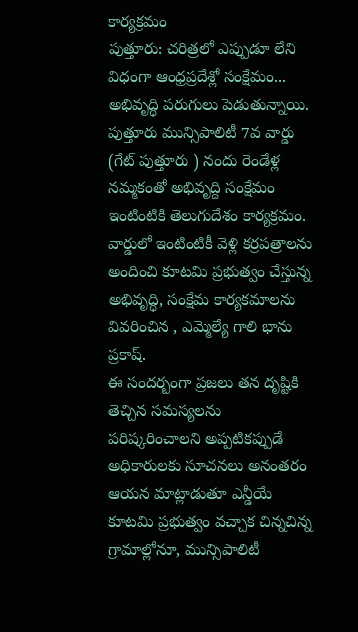కార్యక్రమం
పుత్తూరు: చరిత్రలో ఎప్పుడూ లేని విధంగా ఆంధ్రప్రదేశ్లో సంక్షేమం... అభివృద్ధి పరుగులు పెడుతున్నాయి. పుత్తూరు మున్సిపాలిటీ 7వ వార్డు (గేట్ పుత్తూరు ) నందు రెండేళ్ల నమ్మకంతో అభివృద్ది సంక్షేమం ఇంటింటికి తెలుగుదేశం కార్యక్రమం. వార్డులో ఇంటింటికీ వెళ్లి కర్రపత్రాలను అందించి కూటమి ప్రభుత్వం చేస్తున్న అభివృద్ధి, సంక్షేమ కార్యకమాలను వివరించిన , ఎమ్మెల్యే గాలి భాను ప్రకాష్.
ఈ సందర్బంగా ప్రజలు తన దృష్టికి తెచ్చిన సమస్యలను పరిష్కరించాలని అప్పటికప్పుడే అధికారులకు సూచనలు అనంతరం ఆయన మాట్లాడుతూ ఎన్డీయే కూటమి ప్రభుత్వం వచ్చాక చిన్నచిన్న గ్రామాల్లోనూ, మున్సిపాలిటీ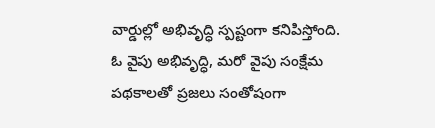వార్డుల్లో అభివృద్ధి స్పష్టంగా కనిపిస్తోంది. ఓ వైపు అభివృద్ధి, మరో వైపు సంక్షేమ పథకాలతో ప్రజలు సంతోషంగా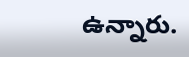ఉన్నారు.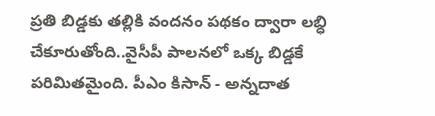ప్రతి బిడ్డకు తల్లికి వందనం పథకం ద్వారా లబ్ధి చేకూరుతోంది..వైసీపీ పాలనలో ఒక్క బిడ్డకే పరిమితమైంది. పీఎం కిసాన్ - అన్నదాత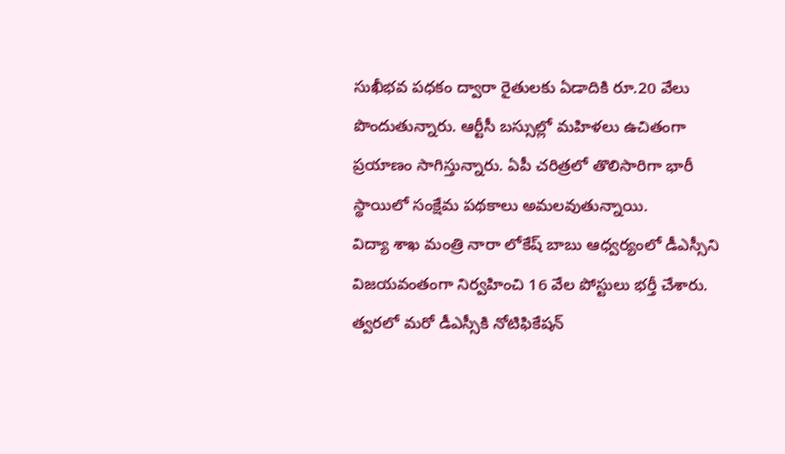సుఖీభవ పధకం ద్వారా రైతులకు ఏడాదికి రూ.20 వేలు పొందుతున్నారు. ఆర్టీసీ బస్సుల్లో మహిళలు ఉచితంగా ప్రయాణం సాగిస్తున్నారు. ఏపీ చరిత్రలో తొలిసారిగా భారీ స్థాయిలో సంక్షేమ పథకాలు అమలవుతున్నాయి.
విద్యా శాఖ మంత్రి నారా లోకేష్ బాబు ఆధ్వర్యంలో డీఎస్సీని విజయవంతంగా నిర్వహించి 16 వేల పోస్టులు భర్తీ చేశారు. త్వరలో మరో డీఎస్సీకి నోటిఫికేషన్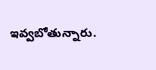ఇవ్వబోతున్నారు.